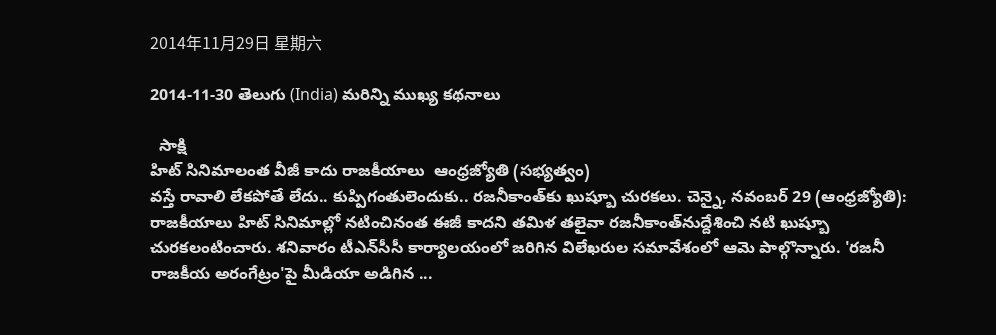2014年11月29日 星期六

2014-11-30 తెలుగు (India) మరిన్ని ముఖ్య కథనాలు

  సాక్షి
హిట్‌ సినిమాలంత వీజీ కాదు రాజకీయాలు  ఆంధ్రజ్యోతి (సభ్యత్వం)
వస్తే రావాలి లేకపోతే లేదు.. కుప్పిగంతులెందుకు.. రజనీకాంత్‌కు ఖుష్బూ చురకలు. చెన్నై, నవంబర్‌ 29 (ఆంధ్రజ్యోతి): రాజకీయాలు హిట్‌ సినిమాల్లో నటించినంత ఈజీ కాదని తమిళ తలైవా రజనీకాంత్‌నుద్దేశించి నటి ఖుష్బూ చురకలంటించారు. శనివారం టీఎన్‌సీసీ కార్యాలయంలో జరిగిన విలేఖరుల సమావేశంలో ఆమె పాల్గొన్నారు. 'రజనీ రాజకీయ అరంగేట్రం'పై మీడియా అడిగిన ...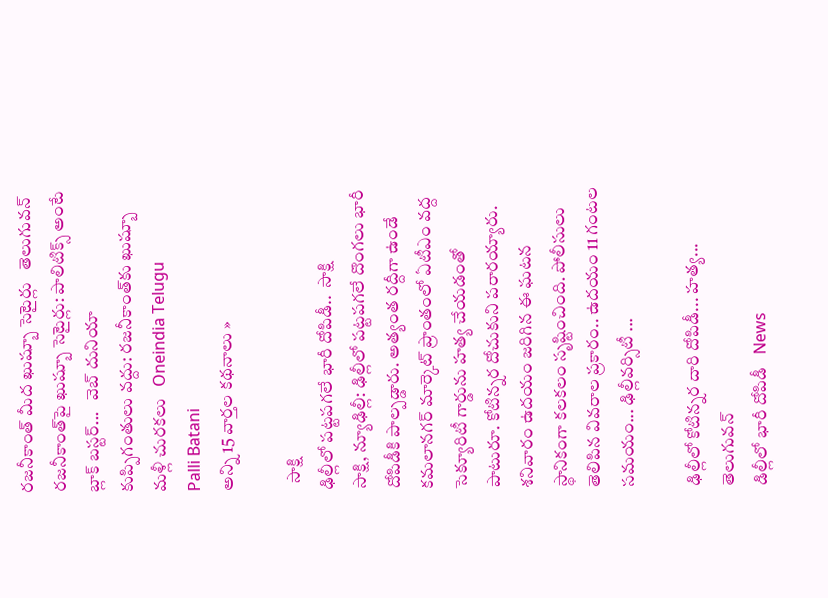రజనీకాంత్‌ మీద ఖుష్బూ సెటైర్లు   తెలుగువన్
రజనీకాంత్‌పై ఖుష్బూ సెటైర్లు: పాలిటిక్స్ అంటే బ్లాక్ బస్టర్...   వెబ్ దునియా
కుప్పిగంతులు వద్దు: రజనీకాంత్‌కు ఖుష్బూ మళ్లీ చురకలు   Oneindia Telugu
Palli Batani
అన్ని 15 వార్తల కథనాలు »

  సాక్షి
ఢిల్లీలో పట్టపగలే భారీ దోపిడీ..  సాక్షి
సాక్షి, న్యూఢిల్లీ: ఢిల్లీలో పట్టపగలే దొంగలు భారీ దోపిడీకి పాల్పడ్డారు. అత్యంత రద్దీగా ఉండే కమలానగర్ మార్కెట్ ప్రాంతంలో ఏటీఎం వద్ద సెక్యూరిటీ గార్డును హత్య చేయడంతో పాటురూ. కోటిన్నర దోచుకుని పరారయ్యారు. శనివారం ఉదయం జరిగిన ఈ ఘటన స్థానికంగా కలకలం సృష్టించింది. పోలీసులు తెలిపిన వివరాల ప్రకారం.. ఉదయం 11 గంటల సమయం... ఢిల్లీవర్సిటీ ...

ఢిల్లీలో కోటిన్నర దారి దోపిడీ... హత్య...   తెలుగువన్
డిల్లీలో భారీ దోపిడీ   News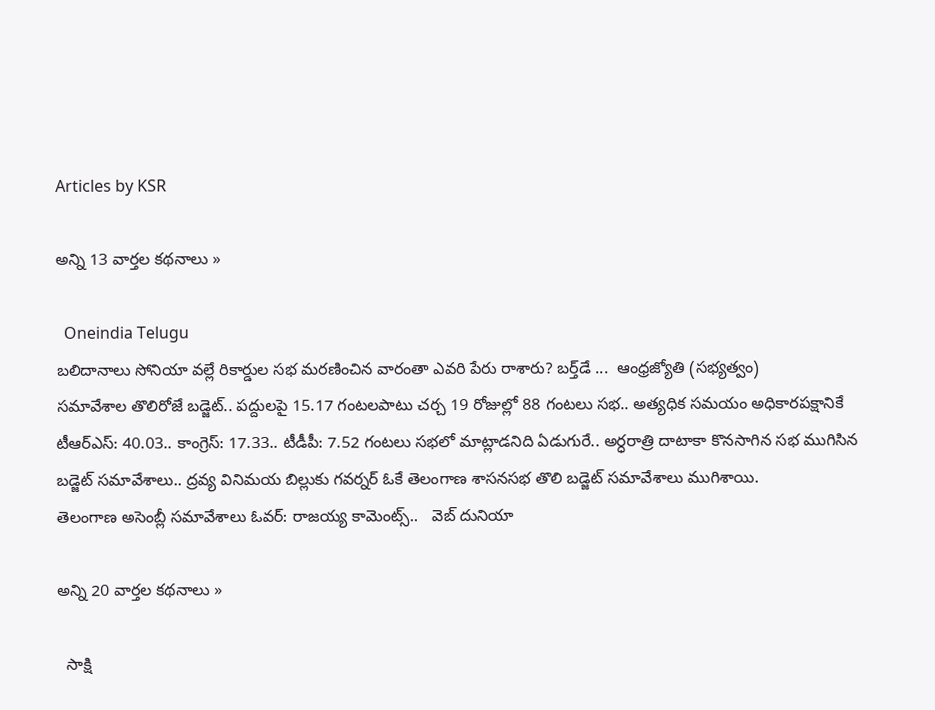Articles by KSR

అన్ని 13 వార్తల కథనాలు »

  Oneindia Telugu
బలిదానాలు సోనియా వల్లే రికార్డుల సభ మరణించిన వారంతా ఎవరి పేరు రాశారు? బర్త్‌డే ...  ఆంధ్రజ్యోతి (సభ్యత్వం)
సమావేశాల తొలిరోజే బడ్జెట్‌.. పద్దులపై 15.17 గంటలపాటు చర్చ 19 రోజుల్లో 88 గంటలు సభ.. అత్యధిక సమయం అధికారపక్షానికే టీఆర్‌ఎస్‌: 40.03.. కాంగ్రెస్‌: 17.33.. టీడీపీ: 7.52 గంటలు సభలో మాట్లాడనిది ఏడుగురే.. అర్ధరాత్రి దాటాకా కొనసాగిన సభ ముగిసిన బడ్జెట్‌ సమావేశాలు.. ద్రవ్య వినిమయ బిల్లుకు గవర్నర్‌ ఓకే తెలంగాణ శాసనసభ తొలి బడ్జెట్‌ సమావేశాలు ముగిశాయి.
తెలంగాణ అసెంబ్లీ సమావేశాలు ఓవర్: రాజయ్య కామెంట్స్..   వెబ్ దునియా

అన్ని 20 వార్తల కథనాలు »

  సాక్షి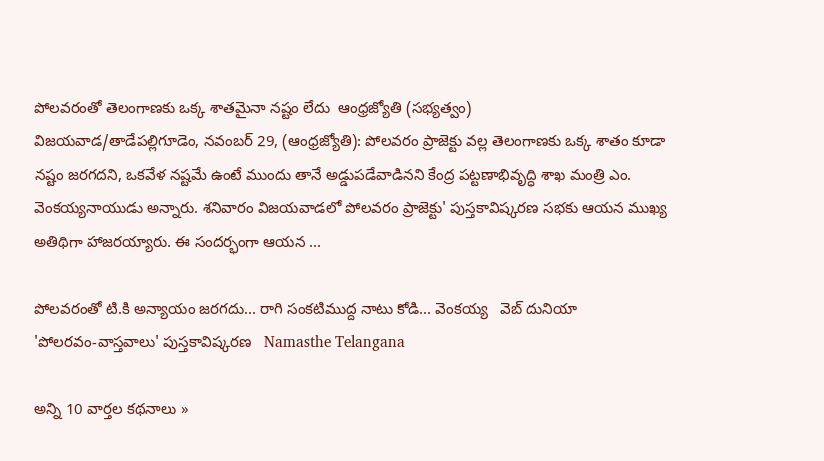పోలవరంతో తెలంగాణకు ఒక్క శాతమైనా నష్టం లేదు  ఆంధ్రజ్యోతి (సభ్యత్వం)
విజయవాడ/తాడేపల్లిగూడెం, నవంబర్‌ 29, (ఆంధ్రజ్యోతి): పోలవరం ప్రాజెక్టు వల్ల తెలంగాణకు ఒక్క శాతం కూడా నష్టం జరగదని, ఒకవేళ నష్టమే ఉంటే ముందు తానే అడ్డుపడేవాడినని కేంద్ర పట్టణాభివృద్ధి శాఖ మంత్రి ఎం. వెంకయ్యనాయుడు అన్నారు. శనివారం విజయవాడలో పోలవరం ప్రాజెక్టు' పుస్తకావిష్కరణ సభకు ఆయన ముఖ్య అతిథిగా హాజరయ్యారు. ఈ సందర్భంగా ఆయన ...

పోలవరంతో టి.కి అన్యాయం జరగదు... రాగి సంకటిముద్ద నాటు కోడి... వెంకయ్య   వెబ్ దునియా
'పోలరవం-వాస్తవాలు' పుస్తకావిష్కరణ   Namasthe Telangana

అన్ని 10 వార్తల కథనాలు »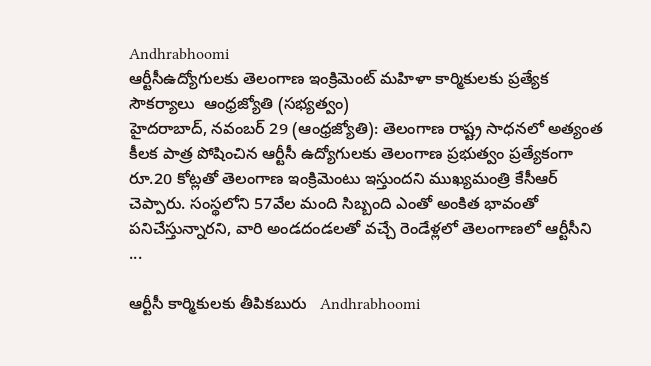Andhrabhoomi
ఆర్టీసీఉద్యోగులకు తెలంగాణ ఇంక్రిమెంట్‌ మహిళా కార్మికులకు ప్రత్యేక సౌకర్యాలు  ఆంధ్రజ్యోతి (సభ్యత్వం)
హైదరాబాద్‌, నవంబర్‌ 29 (ఆంధ్రజ్యోతి): తెలంగాణ రాష్ట్ర సాధనలో అత్యంత కీలక పాత్ర పోషించిన ఆర్టీసీ ఉద్యోగులకు తెలంగాణ ప్రభుత్వం ప్రత్యేకంగా రూ.20 కోట్లతో తెలంగాణ ఇంక్రిమెంటు ఇస్తుందని ముఖ్యమంత్రి కేసీఆర్‌ చెప్పారు. సంస్థలోని 57వేల మంది సిబ్బంది ఎంతో అంకిత భావంతో పనిచేస్తున్నారని, వారి అండదండలతో వచ్చే రెండేళ్లలో తెలంగాణలో ఆర్టీసీని ...

ఆర్టీసీ కార్మికులకు తీపికబురు   Andhrabhoomi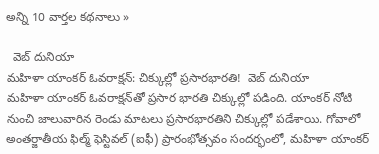అన్ని 10 వార్తల కథనాలు »

  వెబ్ దునియా
మహిళా యాంకర్ ఓవరాక్షన్: చిక్కుల్లో ప్రసారభారతి!  వెబ్ దునియా
మహిళా యాంకర్ ఓవరాక్షన్‌తో ప్రసార భారతి చిక్కుల్లో పడింది. యాంకర్ నోటి నుంచి జాలువారిన రెండు మాటలు ప్రసారభారతిని చిక్కుల్లో పడేశాయి. గోవాలో అంతర్జాతీయ ఫిల్మ్ ఫెస్టివల్ (ఐఫీ) ప్రారంభోత్సవం సందర్భంలో, మహిళా యాంకర్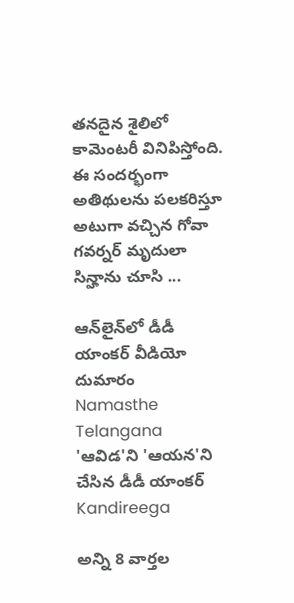తనదైన శైలిలో కామెంటరీ వినిపిస్తోంది. ఈ సందర్భంగా అతిథులను పలకరిస్తూ అటుగా వచ్చిన గోవా గవర్నర్ మృదులా సిన్హాను చూసి ...

ఆన్‌లైన్‌లో డీడీ యాంకర్ వీడియో దుమారం   Namasthe Telangana
'ఆవిడ'ని 'ఆయన'ని చేసిన డీడీ యాంకర్   Kandireega

అన్ని 8 వార్తల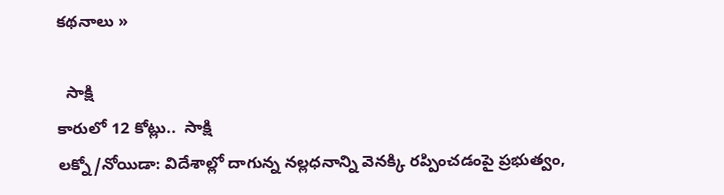కథనాలు »

  సాక్షి
కారులో 12 కోట్లు..  సాక్షి
లక్నో/నోయిడా: విదేశాల్లో దాగున్న నల్లధనాన్ని వెనక్కి రప్పించడంపై ప్రభుత్వం,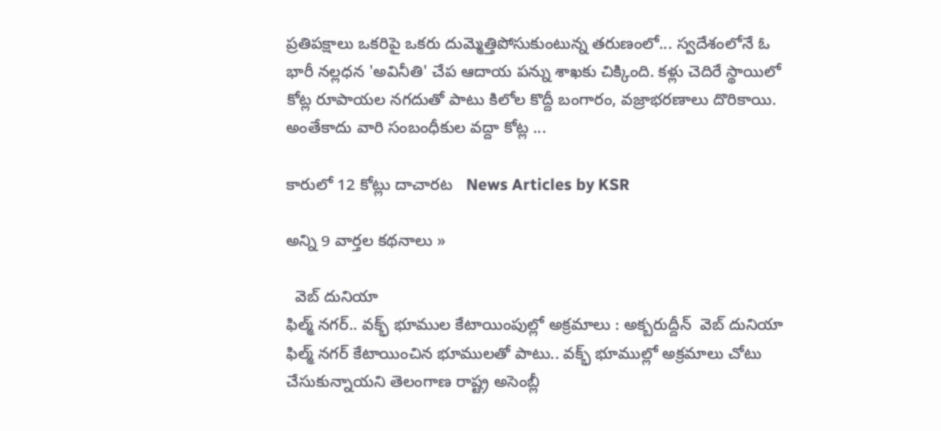ప్రతిపక్షాలు ఒకరిపై ఒకరు దుమ్మెత్తిపోసుకుంటున్న తరుణంలో... స్వదేశంలోనే ఓ భారీ నల్లధన 'అవినీతి' చేప ఆదాయ పన్ను శాఖకు చిక్కింది. కళ్లు చెదిరే స్థాయిలో కోట్ల రూపాయల నగదుతో పాటు కిలోల కొద్దీ బంగారం, వజ్రాభరణాలు దొరికాయి. అంతేకాదు వారి సంబంధీకుల వద్దా కోట్ల ...

కారులో 12 కోట్లు దాచారట   News Articles by KSR

అన్ని 9 వార్తల కథనాలు »

  వెబ్ దునియా
ఫిల్మ్ నగర్.. వక్భ్ భూముల కేటాయింపుల్లో అక్రమాలు : అక్బరుద్దీన్  వెబ్ దునియా
ఫిల్మ్ నగర్ కేటాయించిన భూములతో పాటు.. వక్భ్ భూముల్లో అక్రమాలు చోటు చేసుకున్నాయని తెలంగాణ రాష్ట్ర అసెంబ్లీ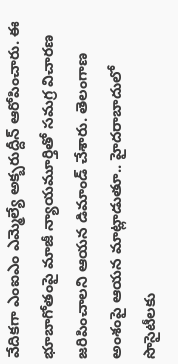వేదికగా ఎంఐఎం ఎమ్మెల్యే అక్బరుద్దీన్ ఆరోపించారు. ఈ భూబాగోతంపై మాజీ న్యాయమూర్తితో సమగ్ర విచారణ జరిపించాలని ఆయన డిమాండ్ చేశారు. తెలంగాణ అంశంపై ఆయన మాట్లాడుతూ.. హైదరాబాదులో సొసైటీలకు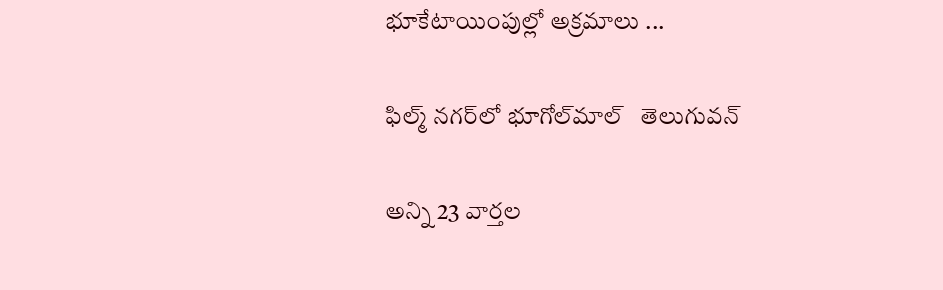భూకేటాయింపుల్లో అక్రమాలు ...

ఫిల్మ్ నగర్‌లో భూగోల్‌మాల్   తెలుగువన్

అన్ని 23 వార్తల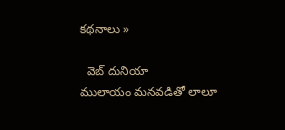కథనాలు »

  వెబ్ దునియా
ములాయం మనవడితో లాలూ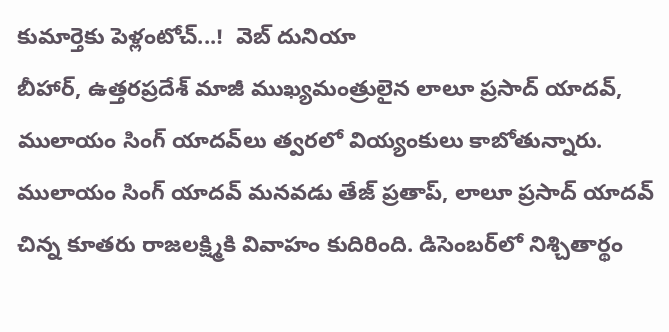కుమార్తెకు పెళ్లంటోచ్...!  వెబ్ దునియా
బీహార్, ఉత్తరప్రదేశ్ మాజీ ముఖ్యమంత్రులైన లాలూ ప్రసాద్ యాదవ్, ములాయం సింగ్ యాదవ్‌లు త్వరలో వియ్యంకులు కాబోతున్నారు. ములాయం సింగ్ యాదవ్ మనవడు తేజ్ ప్రతాప్, లాలూ ప్రసాద్ యాదవ్ చిన్న కూతరు రాజలక్ష్మికి వివాహం కుదిరింది. డిసెంబర్‌లో నిశ్చితార్థం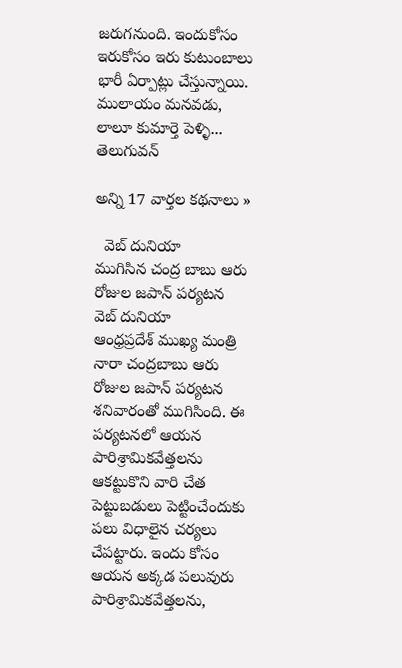జరుగనుంది. ఇందుకోసం ఇరుకోసం ఇరు కుటుంబాలు భారీ ఏర్పాట్లు చేస్తున్నాయి.
ములాయం మనవడు, లాలూ కుమార్తె పెళ్ళి...   తెలుగువన్

అన్ని 17 వార్తల కథనాలు »

  వెబ్ దునియా
ముగిసిన చంద్ర బాబు ఆరు రోజుల జపాన్ పర్యటన  వెబ్ దునియా
ఆంధ్రప్రదేశ్ ముఖ్య మంత్రి నారా చంద్రబాబు ఆరు రోజుల జపాన్ పర్యటన శనివారంతో ముగిసింది. ఈ పర్యటనలో ఆయన పారిశ్రామికవేత్తలను ఆకట్టుకొని వారి చేత పెట్టుబడులు పెట్టించేందుకు పలు విధాలైన చర్యలు చేపట్టారు. ఇందు కోసం ఆయన అక్కడ పలువురు పారిశ్రామికవేత్తలను,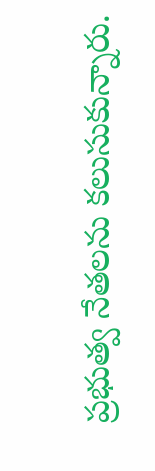ప్రభుత్వ నేతలను కలుసుకున్నారు.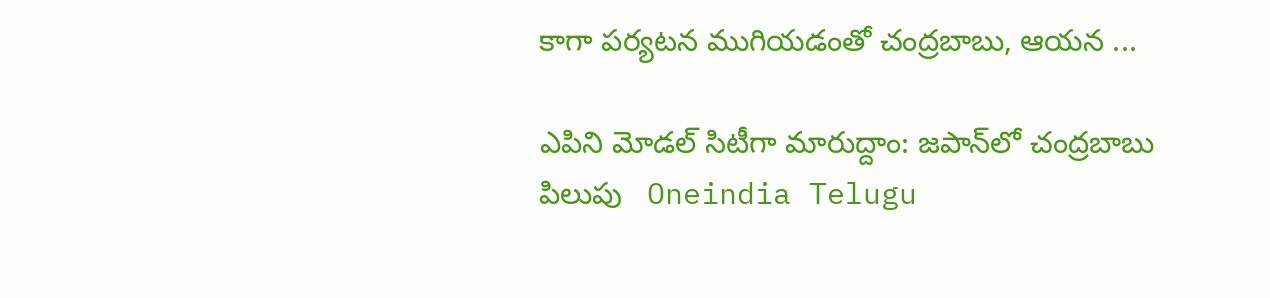కాగా పర్యటన ముగియడంతో చంద్రబాబు, ఆయన ...

ఎపిని మోడల్ సిటీగా మారుద్దాం: జపాన్‌లో చంద్రబాబు పిలుపు   Oneindia Telugu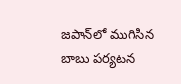జపాన్‌లో ముగిసిన బాబు పర్యటన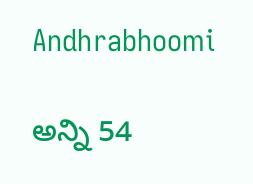Andhrabhoomi

అన్ని 54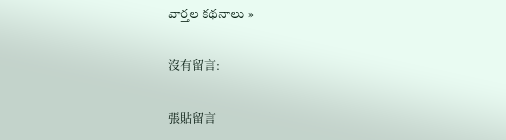వార్తల కథనాలు »

沒有留言:

張貼留言